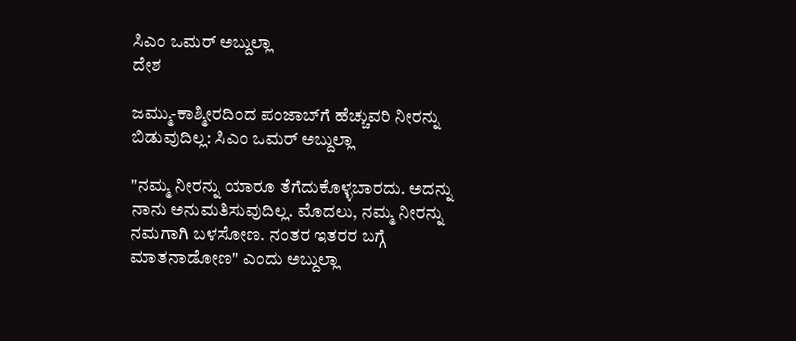ಸಿಎಂ ಒಮರ್ ಅಬ್ದುಲ್ಲಾ
ದೇಶ

ಜಮ್ಮು-ಕಾಶ್ಮೀರದಿಂದ ಪಂಜಾಬ್‌ಗೆ ಹೆಚ್ಚುವರಿ ನೀರನ್ನು ಬಿಡುವುದಿಲ್ಲ: ಸಿಎಂ ಒಮರ್ ಅಬ್ದುಲ್ಲಾ

"ನಮ್ಮ ನೀರನ್ನು ಯಾರೂ ತೆಗೆದುಕೊಳ್ಳಬಾರದು. ಅದನ್ನು ನಾನು ಅನುಮತಿಸುವುದಿಲ್ಲ. ಮೊದಲು, ನಮ್ಮ ನೀರನ್ನು ನಮಗಾಗಿ ಬಳಸೋಣ. ನಂತರ ಇತರರ ಬಗ್ಗೆ ಮಾತನಾಡೋಣ" ಎಂದು ಅಬ್ದುಲ್ಲಾ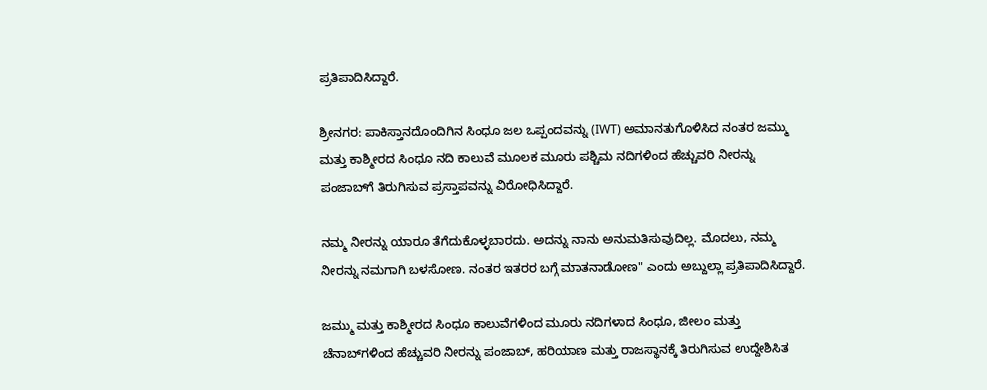ಪ್ರತಿಪಾದಿಸಿದ್ದಾರೆ.

ಶ್ರೀನಗರ: ಪಾಕಿಸ್ತಾನದೊಂದಿಗಿನ ಸಿಂಧೂ ಜಲ ಒಪ್ಪಂದವನ್ನು (IWT) ಅಮಾನತುಗೊಳಿಸಿದ ನಂತರ ಜಮ್ಮು ಮತ್ತು ಕಾಶ್ಮೀರದ ಸಿಂಧೂ ನದಿ ಕಾಲುವೆ ಮೂಲಕ ಮೂರು ಪಶ್ಚಿಮ ನದಿಗಳಿಂದ ಹೆಚ್ಚುವರಿ ನೀರನ್ನು ಪಂಜಾಬ್‌ಗೆ ತಿರುಗಿಸುವ ಪ್ರಸ್ತಾಪವನ್ನು ವಿರೋಧಿಸಿದ್ದಾರೆ.

ನಮ್ಮ ನೀರನ್ನು ಯಾರೂ ತೆಗೆದುಕೊಳ್ಳಬಾರದು. ಅದನ್ನು ನಾನು ಅನುಮತಿಸುವುದಿಲ್ಲ. ಮೊದಲು, ನಮ್ಮ ನೀರನ್ನು ನಮಗಾಗಿ ಬಳಸೋಣ. ನಂತರ ಇತರರ ಬಗ್ಗೆ ಮಾತನಾಡೋಣ" ಎಂದು ಅಬ್ದುಲ್ಲಾ ಪ್ರತಿಪಾದಿಸಿದ್ದಾರೆ.

ಜಮ್ಮು ಮತ್ತು ಕಾಶ್ಮೀರದ ಸಿಂಧೂ ಕಾಲುವೆಗಳಿಂದ ಮೂರು ನದಿಗಳಾದ ಸಿಂಧೂ, ಜೀಲಂ ಮತ್ತು ಚೆನಾಬ್‌ಗಳಿಂದ ಹೆಚ್ಚುವರಿ ನೀರನ್ನು ಪಂಜಾಬ್, ಹರಿಯಾಣ ಮತ್ತು ರಾಜಸ್ಥಾನಕ್ಕೆ ತಿರುಗಿಸುವ ಉದ್ದೇಶಿಸಿತ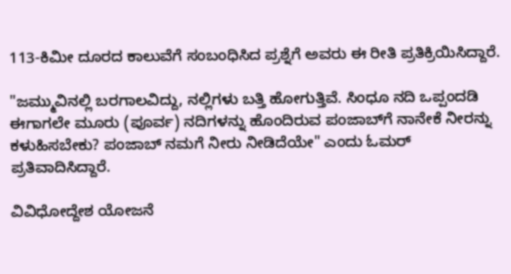113-ಕಿಮೀ ದೂರದ ಕಾಲುವೆಗೆ ಸಂಬಂಧಿಸಿದ ಪ್ರಶ್ನೆಗೆ ಅವರು ಈ ರೀತಿ ಪ್ರತಿಕ್ರಿಯಿಸಿದ್ದಾರೆ.

"ಜಮ್ಮುವಿನಲ್ಲಿ ಬರಗಾಲವಿದ್ದು, ನಲ್ಲಿಗಳು ಬತ್ತಿ ಹೋಗುತ್ತಿವೆ. ಸಿಂಧೂ ನದಿ ಒಪ್ಪಂದಡಿ ಈಗಾಗಲೇ ಮೂರು (ಪೂರ್ವ) ನದಿಗಳನ್ನು ಹೊಂದಿರುವ ಪಂಜಾಬ್‌ಗೆ ನಾನೇಕೆ ನೀರನ್ನು ಕಳುಹಿಸಬೇಕು? ಪಂಜಾಬ್ ನಮಗೆ ನೀರು ನೀಡಿದೆಯೇ" ಎಂದು ಓಮರ್ ಪ್ರತಿವಾದಿಸಿದ್ದಾರೆ.

ವಿವಿಧೋದ್ದೇಶ ಯೋಜನೆ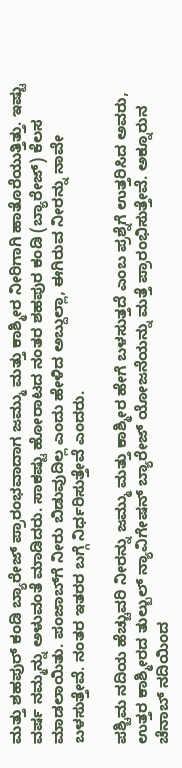ಮತ್ತು ಶಹಪುರ್ ಕಂಡಿ ಬ್ಯಾರೇಜ್ ಪ್ರಾರಂಭವಾದಾಗ ಜಮ್ಮು ಮತ್ತು ಕಾಶ್ಮೀರ ನೀರಿಗಾಗಿ ಹಾತೊರೆಯುತ್ತಿತ್ತು. ಇಷ್ಟು ವರ್ಷ ನಮ್ಮನ್ನು ಅಳುವಂತೆ ಮಾಡಿದರು. ಸಾಕಷ್ಟು ಹೋರಾಟದ ನಂತರ ಶಹಪುರ ಕಂಡಿ (ಬ್ಯಾರೇಜ್) ಕೆಲಸ ಮಾಡಲಾಯಿತು. ಪಂಜಾಬ್‌ಗೆ ನೀರು ಬಿಡುವುದಿಲ್ಲ ಎಂದು ಹೇಳಿದ ಅಬ್ದುಲ್ಲಾ, ಈಗಿರುವ ನೀರನ್ನು ನಾವೇ ಬಳಸುತ್ತೇವೆ. ನಂತರ ಇತರರ ಬಗ್ಗೆ ನಿರ್ಧರಿಸುತ್ತೇವೆ ಎಂದರು.

ಪಶ್ಚಿಮ ನದಿಯ ಹೆಚ್ಚುವರಿ ನೀರನ್ನು ಜಮ್ಮು ಮತ್ತು ಕಾಶ್ಮೀರ ಹೇಗೆ ಬಳಸುತ್ತದೆ ಎಂಬ ಪ್ರಶ್ನೆಗೆ ಉತ್ತರಿಸಿದ ಅವರು, ಉತ್ತರ ಕಾಶ್ಮೀರದ ತುಲ್ಬುಲ್ ನ್ಯಾವಿಗೇಷನ್ ಬ್ಯಾರೇಜ್ ಯೋಜನೆಯನ್ನು ಮತ್ತೆ ಪ್ರಾರಂಭಿಸುತ್ತೇವೆ. ಅಕ್ನೂರುನ ಚೆನಾಬ್ ನದಿಯಿಂದ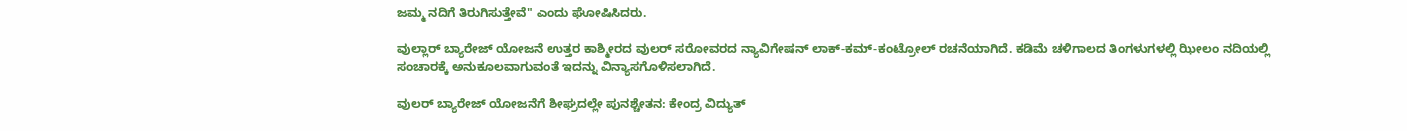ಜಮ್ಮ ನದಿಗೆ ತಿರುಗಿಸುತ್ತೇವೆ" ಎಂದು ಘೋಷಿಸಿದರು.

ವುಲ್ಲಾರ್ ಬ್ಯಾರೇಜ್ ಯೋಜನೆ ಉತ್ತರ ಕಾಶ್ಮೀರದ ವುಲರ್ ಸರೋವರದ ನ್ಯಾವಿಗೇಷನ್ ಲಾಕ್-ಕಮ್-ಕಂಟ್ರೋಲ್ ರಚನೆಯಾಗಿದೆ. ಕಡಿಮೆ ಚಳಿಗಾಲದ ತಿಂಗಳುಗಳಲ್ಲಿ ಝೀಲಂ ನದಿಯಲ್ಲಿ ಸಂಚಾರಕ್ಕೆ ಅನುಕೂಲವಾಗುವಂತೆ ಇದನ್ನು ವಿನ್ಯಾಸಗೊಳಿಸಲಾಗಿದೆ.

ವುಲರ್ ಬ್ಯಾರೇಜ್ ಯೋಜನೆಗೆ ಶೀಘ್ರದಲ್ಲೇ ಪುನಶ್ಚೇತನ: ಕೇಂದ್ರ ವಿದ್ಯುತ್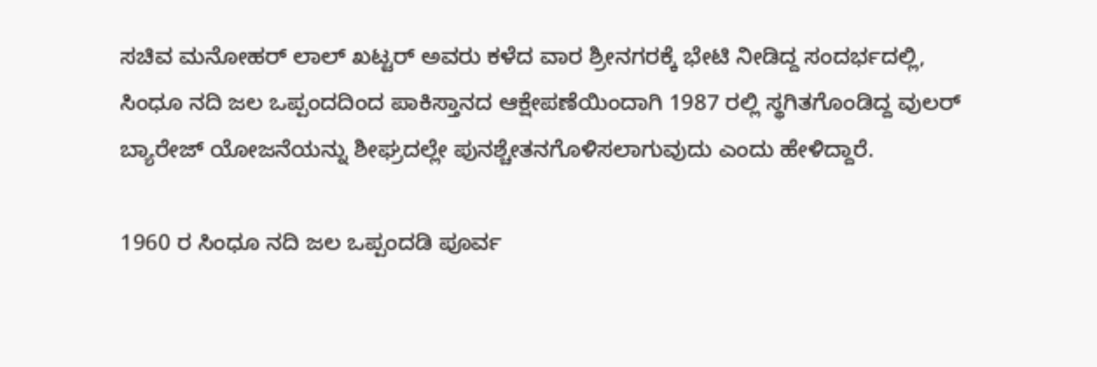ಸಚಿವ ಮನೋಹರ್ ಲಾಲ್ ಖಟ್ಟರ್ ಅವರು ಕಳೆದ ವಾರ ಶ್ರೀನಗರಕ್ಕೆ ಭೇಟಿ ನೀಡಿದ್ದ ಸಂದರ್ಭದಲ್ಲಿ, ಸಿಂಧೂ ನದಿ ಜಲ ಒಪ್ಪಂದದಿಂದ ಪಾಕಿಸ್ತಾನದ ಆಕ್ಷೇಪಣೆಯಿಂದಾಗಿ 1987 ರಲ್ಲಿ ಸ್ಥಗಿತಗೊಂಡಿದ್ದ ವುಲರ್ ಬ್ಯಾರೇಜ್ ಯೋಜನೆಯನ್ನು ಶೀಘ್ರದಲ್ಲೇ ಪುನಶ್ಚೇತನಗೊಳಿಸಲಾಗುವುದು ಎಂದು ಹೇಳಿದ್ದಾರೆ.

1960 ರ ಸಿಂಧೂ ನದಿ ಜಲ ಒಪ್ಪಂದಡಿ ಪೂರ್ವ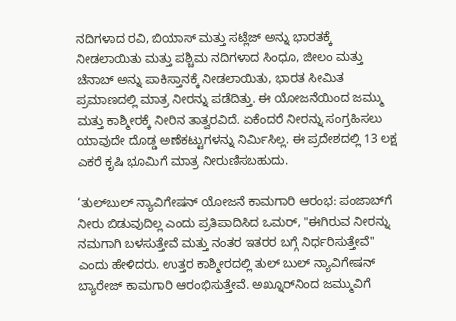ನದಿಗಳಾದ ರವಿ, ಬಿಯಾಸ್ ಮತ್ತು ಸಟ್ಲೆಜ್ ಅನ್ನು ಭಾರತಕ್ಕೆ ನೀಡಲಾಯಿತು ಮತ್ತು ಪಶ್ಚಿಮ ನದಿಗಳಾದ ಸಿಂಧೂ, ಜೀಲಂ ಮತ್ತು ಚೆನಾಬ್ ಅನ್ನು ಪಾಕಿಸ್ತಾನಕ್ಕೆ ನೀಡಲಾಯಿತು, ಭಾರತ ಸೀಮಿತ ಪ್ರಮಾಣದಲ್ಲಿ ಮಾತ್ರ ನೀರನ್ನು ಪಡೆದಿತ್ತು. ಈ ಯೋಜನೆಯಿಂದ ಜಮ್ಮು ಮತ್ತು ಕಾಶ್ಮೀರಕ್ಕೆ ನೀರಿನ ತಾತ್ವರವಿದೆ. ಏಕೆಂದರೆ ನೀರನ್ನು ಸಂಗ್ರಹಿಸಲು ಯಾವುದೇ ದೊಡ್ಡ ಅಣೆಕಟ್ಟುಗಳನ್ನು ನಿರ್ಮಿಸಿಲ್ಲ. ಈ ಪ್ರದೇಶದಲ್ಲಿ 13 ಲಕ್ಷ ಎಕರೆ ಕೃಷಿ ಭೂಮಿಗೆ ಮಾತ್ರ ನೀರುಣಿಸಬಹುದು.

‘ತುಲ್‌ಬುಲ್‌ ನ್ಯಾವಿಗೇಷನ್‌ ಯೋಜನೆ ಕಾಮಗಾರಿ ಆರಂಭ: ಪಂಜಾಬ್‌ಗೆ ನೀರು ಬಿಡುವುದಿಲ್ಲ ಎಂದು ಪ್ರತಿಪಾದಿಸಿದ ಒಮರ್, "ಈಗಿರುವ ನೀರನ್ನು ನಮಗಾಗಿ ಬಳಸುತ್ತೇವೆ ಮತ್ತು ನಂತರ ಇತರರ ಬಗ್ಗೆ ನಿರ್ಧರಿಸುತ್ತೇವೆ" ಎಂದು ಹೇಳಿದರು. ಉತ್ತರ ಕಾಶ್ಮೀರದಲ್ಲಿ ತುಲ್ ಬುಲ್ ನ್ಯಾವಿಗೇಷನ್ ಬ್ಯಾರೇಜ್ ಕಾಮಗಾರಿ ಆರಂಭಿಸುತ್ತೇವೆ. ಅಖ್ನೂರ್‌ನಿಂದ ಜಮ್ಮುವಿಗೆ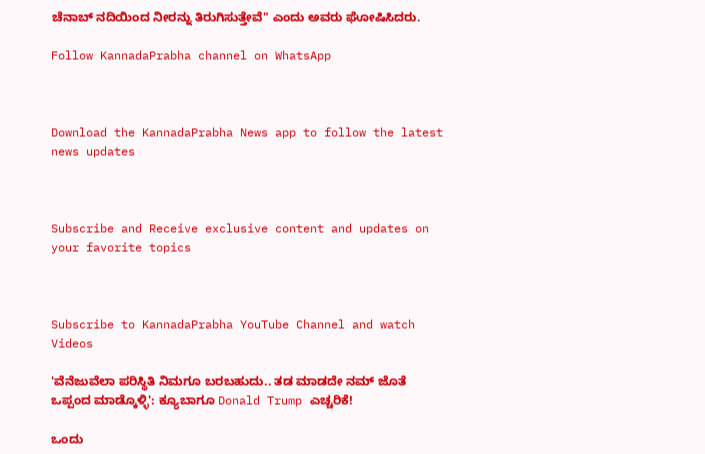ಚೆನಾಬ್ ನದಿಯಿಂದ ನೀರನ್ನು ತಿರುಗಿಸುತ್ತೇವೆ" ಎಂದು ಅವರು ಘೋಷಿಸಿದರು.

Follow KannadaPrabha channel on WhatsApp



Download the KannadaPrabha News app to follow the latest news updates



Subscribe and Receive exclusive content and updates on your favorite topics



Subscribe to KannadaPrabha YouTube Channel and watch Videos

'ವೆನೆಜುವೆಲಾ ಪರಿಸ್ಥಿತಿ ನಿಮಗೂ ಬರಬಹುದು.. ತಡ ಮಾಡದೇ ನಮ್ ಜೊತೆ ಒಪ್ಪಂದ ಮಾಡ್ಕೊಳ್ಳಿ': ಕ್ಯೂಬಾಗೂ Donald Trump ಎಚ್ಚರಿಕೆ!

ಒಂದು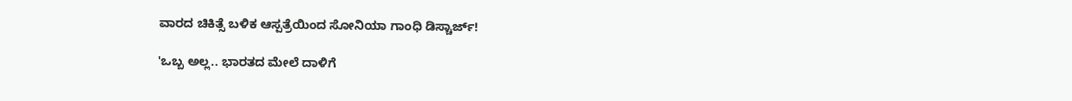ವಾರದ ಚಿಕಿತ್ಸೆ ಬಳಿಕ ಆಸ್ಪತ್ರೆಯಿಂದ ಸೋನಿಯಾ ಗಾಂಧಿ ಡಿಸ್ಚಾರ್ಜ್!

'ಒಬ್ಬ ಅಲ್ಲ.. ಭಾರತದ ಮೇಲೆ ದಾಳಿಗೆ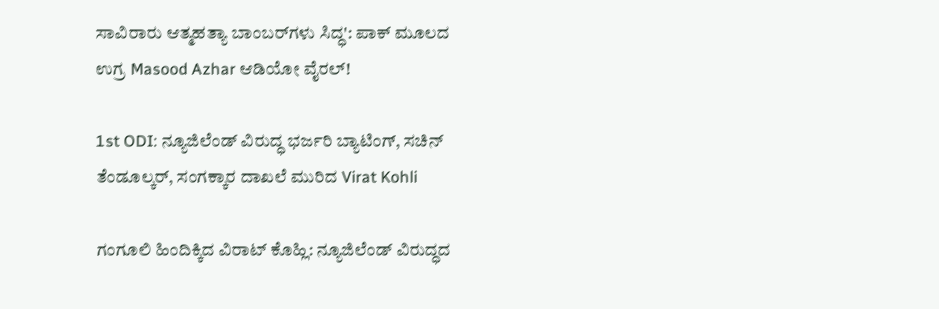ಸಾವಿರಾರು ಆತ್ಮಹತ್ಯಾ ಬಾಂಬರ್‌ಗಳು ಸಿದ್ಧ': ಪಾಕ್ ಮೂಲದ ಉಗ್ರ Masood Azhar ಆಡಿಯೋ ವೈರಲ್!

1st ODI: ನ್ಯೂಜಿಲೆಂಡ್ ವಿರುದ್ಧ ಭರ್ಜರಿ ಬ್ಯಾಟಿಂಗ್, ಸಚಿನ್ ತೆಂಡೂಲ್ಕರ್, ಸಂಗಕ್ಕಾರ ದಾಖಲೆ ಮುರಿದ Virat Kohli

ಗಂಗೂಲಿ ಹಿಂದಿಕ್ಕಿದ ವಿರಾಟ್ ಕೊಹ್ಲಿ: ನ್ಯೂಜಿಲೆಂಡ್ ವಿರುದ್ಧದ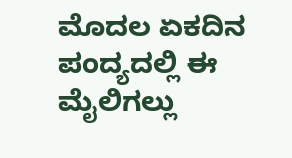ಮೊದಲ ಏಕದಿನ ಪಂದ್ಯದಲ್ಲಿ ಈ ಮೈಲಿಗಲ್ಲು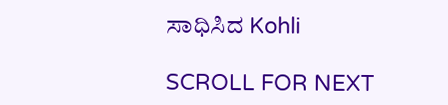ಸಾಧಿಸಿದ Kohli

SCROLL FOR NEXT